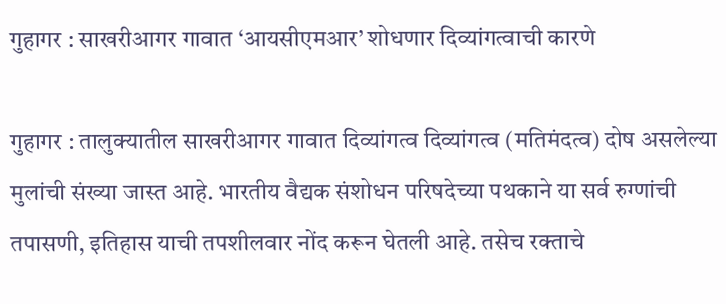गुहागर : साखरीआगर गावात ‘आयसीएमआर’ शोधणार दिव्यांगत्वाची कारणे

गुहागर : तालुक्यातील साखरीआगर गावात दिव्यांगत्व दिव्यांगत्व (मतिमंदत्व) दोष असलेल्या मुलांची संख्या जास्त आहे. भारतीय वैद्यक संशोधन परिषदेच्या पथकाने या सर्व रुग्णांची तपासणी, इतिहास याची तपशीलवार नोंद करून घेतली आहे. तसेच रक्ताचे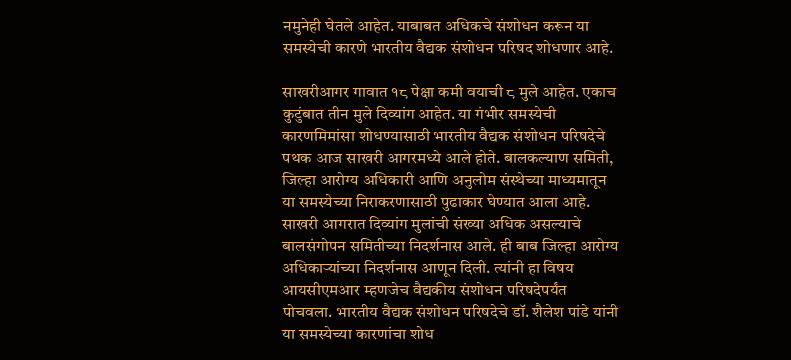नमुनेही घेतले आहेत. याबाबत अधिकचे संशोधन करून या समस्येची कारणे भारतीय वैद्यक संशोधन परिषद शोधणार आहे.

साखरीआगर गावात १८ पेक्षा कमी वयाची ८ मुले आहेत. एकाच कुटुंबात तीन मुले दिव्यांग आहेत. या गंभीर समस्येची कारणमिमांसा शोधण्यासाठी भारतीय वैद्यक संशोधन परिषदेचे पथक आज साखरी आगरमध्ये आले होते. बालकल्याण समिती, जिल्हा आरोग्य अधिकारी आणि अनुलोम संस्थेच्या माध्यमातून या समस्येच्या निराकरणासाठी पुढाकार घेण्यात आला आहे. साखरी आगरात दिव्यांग मुलांची संख्या अधिक असल्याचे बालसंगोपन समितीच्या निदर्शनास आले. ही बाब जिल्हा आरोग्य अधिकाऱ्यांच्या निदर्शनास आणून दिली. त्यांनी हा विषय आयसीएमआर म्हणजेच वैद्यकीय संशोधन परिषदेपर्यंत पोचवला. भारतीय वैद्यक संशोधन परिषदेचे डॉ. शैलेश पांडे यांनी या समस्येच्या कारणांचा शोध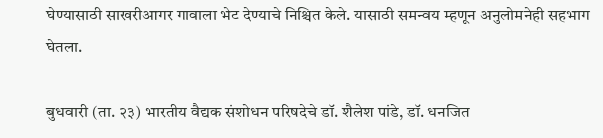घेण्यासाठी साखरीआगर गावाला भेट देण्याचे निश्चित केले. यासाठी समन्वय म्हणून अनुलोमनेही सहभाग घेतला.

बुधवारी (ता. २३) भारतीय वैद्यक संशोधन परिषदेचे डॉ. शैलेश पांडे, डॉ. धनजित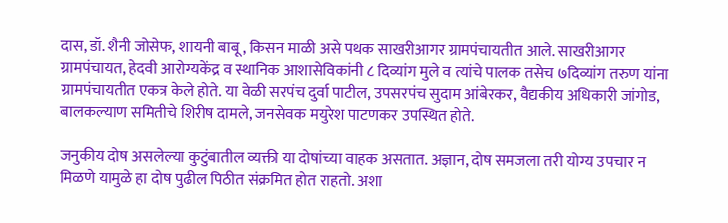दास, डॉ. शैनी जोसेफ, शायनी बाबू, किसन माळी असे पथक साखरीआगर ग्रामपंचायतीत आले. साखरीआगर ग्रामपंचायत, हेदवी आरोग्यकेंद्र व स्थानिक आशासेविकांनी ८ दिव्यांग मुले व त्यांचे पालक तसेच ७दिव्यांग तरुण यांना ग्रामपंचायतीत एकत्र केले होते. या वेळी सरपंच दुर्वा पाटील, उपसरपंच सुदाम आंबेरकर, वैद्यकीय अधिकारी जांगोड, बालकल्याण समितीचे शिरीष दामले, जनसेवक मयुरेश पाटणकर उपस्थित होते.

जनुकीय दोष असलेल्या कुटुंबातील व्यक्ती या दोषांच्या वाहक असतात. अज्ञान, दोष समजला तरी योग्य उपचार न मिळणे यामुळे हा दोष पुढील पिठीत संक्रमित होत राहतो. अशा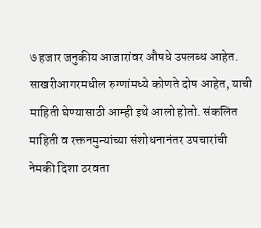७ हजार जनुकीय आजारांवर औषधे उपलब्ध आहेत. साखरीआगरमधील रुग्णांमध्ये कोणते दोष आहेत, याची माहिती घेण्यासाठी आम्ही इथे आलो होतो. संकलित माहिती व रक्तनमुन्यांच्या संशोधनानंतर उपचारांची नेमकी दिशा ठरवता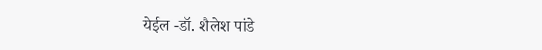येईल -डॉ. शैलेश पांडे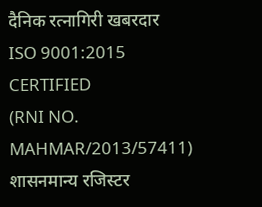दैनिक रत्नागिरी खबरदार
ISO 9001:2015 CERTIFIED
(RNI NO. MAHMAR/2013/57411)
शासनमान्य रजिस्टर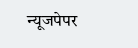न्यूजपेपर